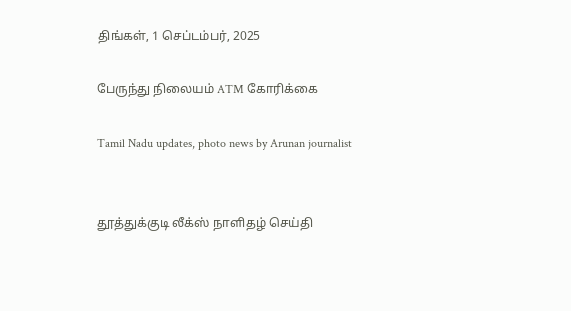திங்கள், 1 செப்டம்பர், 2025

பேருந்து நிலையம் ATM கோரிக்கை

Tamil Nadu updates, photo news by Arunan journalist


தூத்துக்குடி லீக்ஸ் நாளிதழ் செய்தி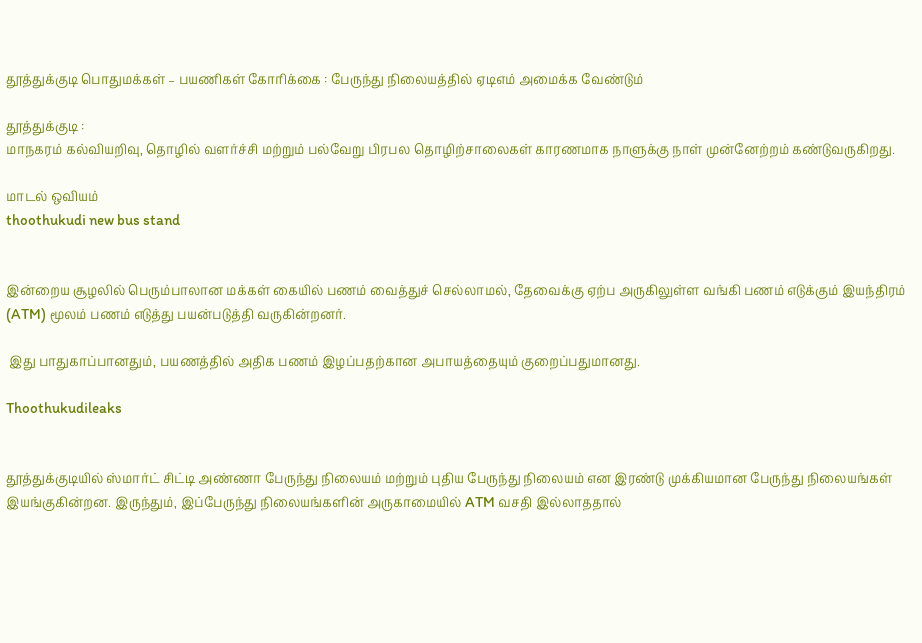தூத்துக்குடி பொதுமக்கள் – பயணிகள் கோரிக்கை : பேருந்து நிலையத்தில் ஏடிஎம் அமைக்க வேண்டும்

தூத்துக்குடி :
மாநகரம் கல்வியறிவு, தொழில் வளர்ச்சி மற்றும் பல்வேறு பிரபல தொழிற்சாலைகள் காரணமாக நாளுக்கு நாள் முன்னேற்றம் கண்டுவருகிறது.

மாடல் ஒவியம்
thoothukudi new bus stand


இன்றைய சூழலில் பெரும்பாலான மக்கள் கையில் பணம் வைத்துச் செல்லாமல், தேவைக்கு ஏற்ப அருகிலுள்ள வங்கி பணம் எடுக்கும் இயந்திரம் (ATM) மூலம் பணம் எடுத்து பயன்படுத்தி வருகின்றனர்.

 இது பாதுகாப்பானதும், பயணத்தில் அதிக பணம் இழப்பதற்கான அபாயத்தையும் குறைப்பதுமானது.

Thoothukudileaks


தூத்துக்குடியில் ஸ்மார்ட் சிட்டி அண்ணா பேருந்து நிலையம் மற்றும் புதிய பேருந்து நிலையம் என இரண்டு முக்கியமான பேருந்து நிலையங்கள் இயங்குகின்றன. இருந்தும், இப்பேருந்து நிலையங்களின் அருகாமையில் ATM வசதி இல்லாததால்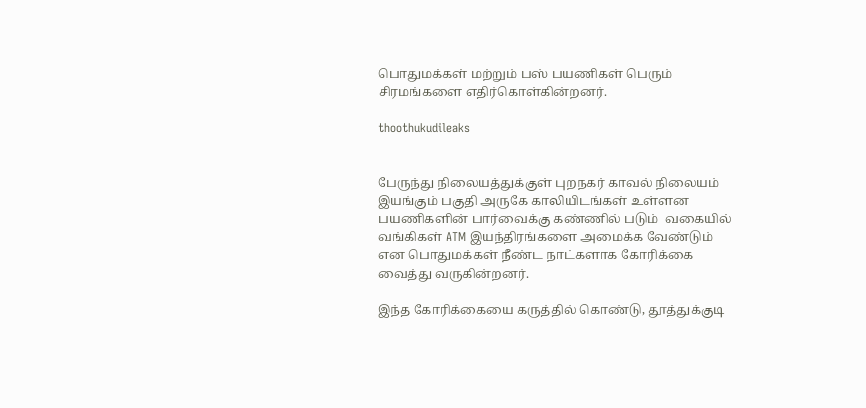பொதுமக்கள் மற்றும் பஸ் பயணிகள் பெரும் சிரமங்களை எதிர்கொள்கின்றனர்.

thoothukudileaks


பேருந்து நிலையத்துக்குள் புறநகர் காவல் நிலையம் இயங்கும் பகுதி அருகே காலியிடங்கள் உள்ளன பயணிகளின் பார்வைக்கு கண்ணில் படும்  வகையில் வங்கிகள் ATM இயந்திரங்களை அமைக்க வேண்டும் என பொதுமக்கள் நீண்ட நாட்களாக கோரிக்கை வைத்து வருகின்றனர்.

இந்த கோரிக்கையை கருத்தில் கொண்டு, தூத்துக்குடி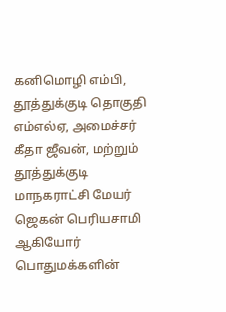கனிமொழி எம்பி, தூத்துக்குடி தொகுதி எம்எல்ஏ, அமைச்சர் கீதா ஜீவன், மற்றும் தூத்துக்குடி மாநகராட்சி மேயர் ஜெகன் பெரியசாமி ஆகியோர் பொதுமக்களின்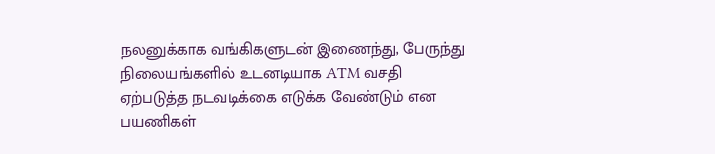நலனுக்காக வங்கிகளுடன் இணைந்து, பேருந்து நிலையங்களில் உடனடியாக ATM வசதி ஏற்படுத்த நடவடிக்கை எடுக்க வேண்டும் என பயணிகள்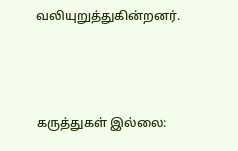வலியுறுத்துகின்றனர்.



கருத்துகள் இல்லை: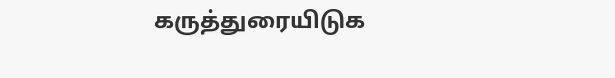கருத்துரையிடுக